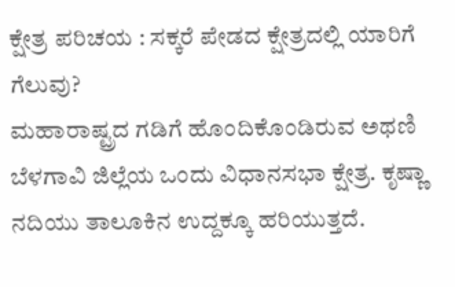ಕ್ಷೇತ್ರ ಪರಿಚಯ : ಸಕ್ಕರೆ ಪೇಡದ ಕ್ಷೇತ್ರದಲ್ಲಿ ಯಾರಿಗೆ ಗೆಲುವು?
ಮಹಾರಾಷ್ಟ್ರದ ಗಡಿಗೆ ಹೊಂದಿಕೊಂಡಿರುವ ಅಥಣಿ ಬೆಳಗಾವಿ ಜಿಲ್ಲೆಯ ಒಂದು ವಿಧಾನಸಭಾ ಕ್ಷೇತ್ರ. ಕೃಷ್ಣಾ ನದಿಯು ತಾಲೂಕಿನ ಉದ್ದಕ್ಕೂ ಹರಿಯುತ್ತದೆ.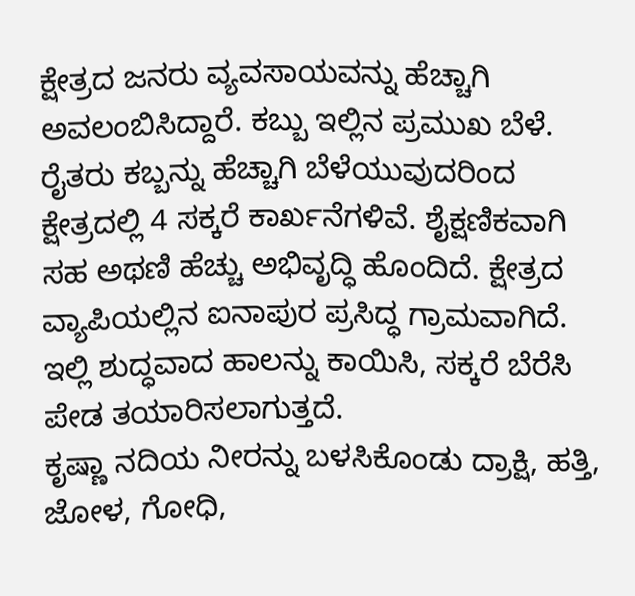ಕ್ಷೇತ್ರದ ಜನರು ವ್ಯವಸಾಯವನ್ನು ಹೆಚ್ಚಾಗಿ ಅವಲಂಬಿಸಿದ್ದಾರೆ. ಕಬ್ಬು ಇಲ್ಲಿನ ಪ್ರಮುಖ ಬೆಳೆ.
ರೈತರು ಕಬ್ಬನ್ನು ಹೆಚ್ಚಾಗಿ ಬೆಳೆಯುವುದರಿಂದ ಕ್ಷೇತ್ರದಲ್ಲಿ 4 ಸಕ್ಕರೆ ಕಾರ್ಖನೆಗಳಿವೆ. ಶೈಕ್ಷಣಿಕವಾಗಿ ಸಹ ಅಥಣಿ ಹೆಚ್ಚು ಅಭಿವೃದ್ಧಿ ಹೊಂದಿದೆ. ಕ್ಷೇತ್ರದ ವ್ಯಾಪಿಯಲ್ಲಿನ ಐನಾಪುರ ಪ್ರಸಿದ್ಧ ಗ್ರಾಮವಾಗಿದೆ. ಇಲ್ಲಿ ಶುದ್ಧವಾದ ಹಾಲನ್ನು ಕಾಯಿಸಿ, ಸಕ್ಕರೆ ಬೆರೆಸಿ ಪೇಡ ತಯಾರಿಸಲಾಗುತ್ತದೆ.
ಕೃಷ್ಣಾ ನದಿಯ ನೀರನ್ನು ಬಳಸಿಕೊಂಡು ದ್ರಾಕ್ಷಿ, ಹತ್ತಿ, ಜೋಳ, ಗೋಧಿ,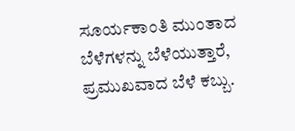ಸೂರ್ಯಕಾಂತಿ ಮುಂತಾದ ಬೆಳೆಗಳನ್ನು ಬೆಳೆಯುತ್ತಾರೆ, ಪ್ರಮುಖವಾದ ಬೆಳೆ ಕಬ್ಬು.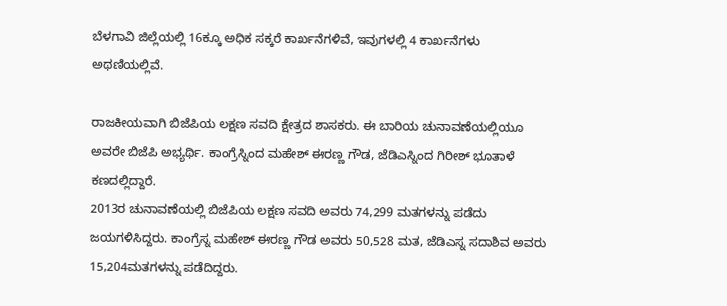ಬೆಳಗಾವಿ ಜಿಲ್ಲೆಯಲ್ಲಿ 16ಕ್ಕೂ ಅಧಿಕ ಸಕ್ಕರೆ ಕಾರ್ಖನೆಗಳಿವೆ, ಇವುಗಳಲ್ಲಿ 4 ಕಾರ್ಖನೆಗಳು ಅಥಣಿಯಲ್ಲಿವೆ.

ರಾಜಕೀಯವಾಗಿ ಬಿಜೆಪಿಯ ಲಕ್ಷಣ ಸವದಿ ಕ್ಷೇತ್ರದ ಶಾಸಕರು. ಈ ಬಾರಿಯ ಚುನಾವಣೆಯಲ್ಲಿಯೂ ಅವರೇ ಬಿಜೆಪಿ ಅಭ್ಯರ್ಥಿ. ಕಾಂಗ್ರೆಸ್ನಿಂದ ಮಹೇಶ್ ಈರಣ್ಣ ಗೌಡ, ಜೆಡಿಎಸ್ನಿಂದ ಗಿರೀಶ್ ಭೂತಾಳೆ ಕಣದಲ್ಲಿದ್ದಾರೆ.
2013ರ ಚುನಾವಣೆಯಲ್ಲಿ ಬಿಜೆಪಿಯ ಲಕ್ಷಣ ಸವದಿ ಅವರು 74,299 ಮತಗಳನ್ನು ಪಡೆದು ಜಯಗಳಿಸಿದ್ದರು. ಕಾಂಗ್ರೆಸ್ನ ಮಹೇಶ್ ಈರಣ್ಣ ಗೌಡ ಅವರು 50,528 ಮತ, ಜೆಡಿಎಸ್ನ ಸದಾಶಿವ ಅವರು 15,204ಮತಗಳನ್ನು ಪಡೆದಿದ್ದರು.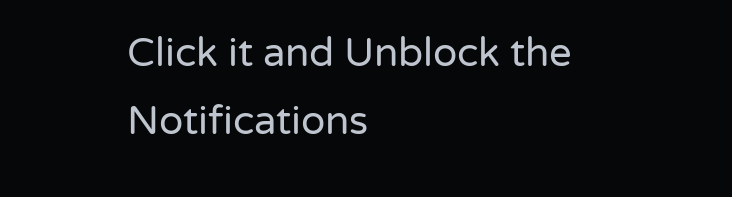Click it and Unblock the Notifications